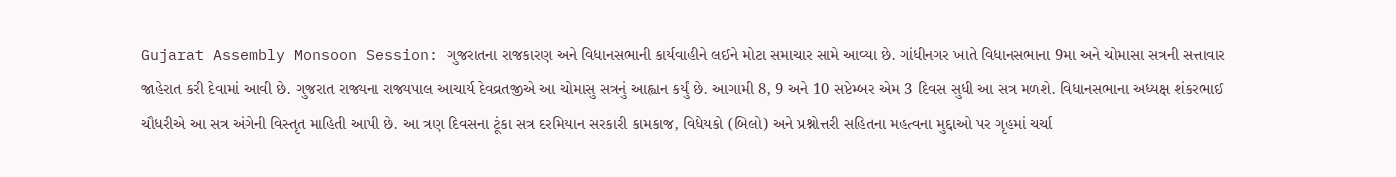Gujarat Assembly Monsoon Session: ગુજરાતના રાજકારણ અને વિધાનસભાની કાર્યવાહીને લઈને મોટા સમાચાર સામે આવ્યા છે. ગાંધીનગર ખાતે વિધાનસભાના 9મા અને ચોમાસા સત્રની સત્તાવાર જાહેરાત કરી દેવામાં આવી છે. ગુજરાત રાજ્યના રાજ્યપાલ આચાર્ય દેવવ્રતજીએ આ ચોમાસુ સત્રનું આહ્વાન કર્યું છે. આગામી 8, 9 અને 10 સપ્ટેમ્બર એમ 3 દિવસ સુધી આ સત્ર મળશે. વિધાનસભાના અધ્યક્ષ શંકરભાઈ ચૌધરીએ આ સત્ર અંગેની વિસ્તૃત માહિતી આપી છે. આ ત્રણ દિવસના ટૂંકા સત્ર દરમિયાન સરકારી કામકાજ, વિધેયકો (બિલો) અને પ્રશ્નોત્તરી સહિતના મહત્વના મુદ્દાઓ પર ગૃહમાં ચર્ચા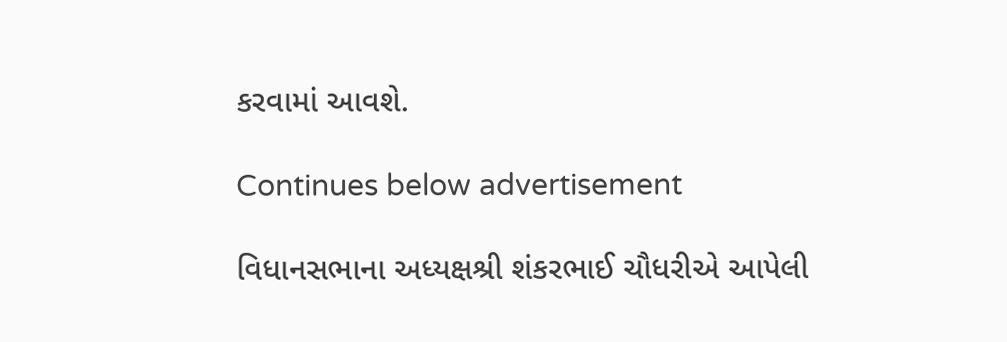કરવામાં આવશે.

Continues below advertisement

વિધાનસભાના અધ્યક્ષશ્રી શંકરભાઈ ચૌધરીએ આપેલી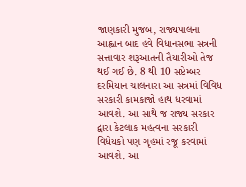જાણકારી મુજબ, રાજ્યપાલના આહ્વાન બાદ હવે વિધાનસભા સત્રની સત્તાવાર શરૂઆતની તૈયારીઓ તેજ થઈ ગઈ છે. 8 થી 10 સપ્ટેમ્બર દરમિયાન ચાલનારા આ સત્રમાં વિવિધ સરકારી કામકાજો હાથ ધરવામાં આવશે. આ સાથે જ રાજ્ય સરકાર દ્વારા કેટલાક મહત્વના સરકારી વિધેયકો પણ ગૃહમાં રજૂ કરવામાં આવશે. આ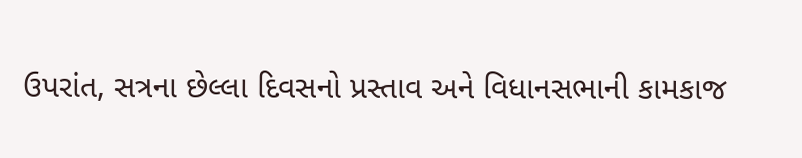ઉપરાંત, સત્રના છેલ્લા દિવસનો પ્રસ્તાવ અને વિધાનસભાની કામકાજ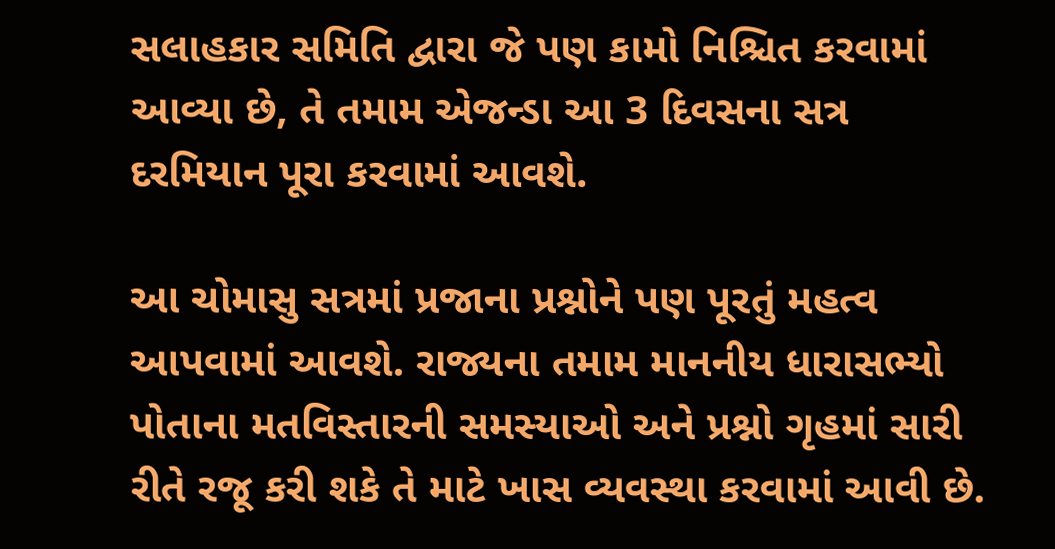સલાહકાર સમિતિ દ્વારા જે પણ કામો નિશ્ચિત કરવામાં આવ્યા છે, તે તમામ એજન્ડા આ 3 દિવસના સત્ર દરમિયાન પૂરા કરવામાં આવશે.

આ ચોમાસુ સત્રમાં પ્રજાના પ્રશ્નોને પણ પૂરતું મહત્વ આપવામાં આવશે. રાજ્યના તમામ માનનીય ધારાસભ્યો પોતાના મતવિસ્તારની સમસ્યાઓ અને પ્રશ્નો ગૃહમાં સારી રીતે રજૂ કરી શકે તે માટે ખાસ વ્યવસ્થા કરવામાં આવી છે.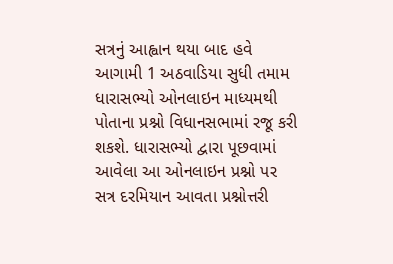સત્રનું આહ્વાન થયા બાદ હવે આગામી 1 અઠવાડિયા સુધી તમામ ધારાસભ્યો ઓનલાઇન માધ્યમથી પોતાના પ્રશ્નો વિધાનસભામાં રજૂ કરી શકશે. ધારાસભ્યો દ્વારા પૂછવામાં આવેલા આ ઓનલાઇન પ્રશ્નો પર સત્ર દરમિયાન આવતા પ્રશ્નોત્તરી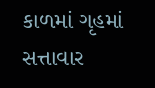કાળમાં ગૃહમાં સત્તાવાર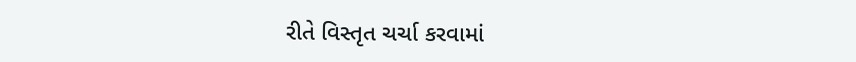રીતે વિસ્તૃત ચર્ચા કરવામાં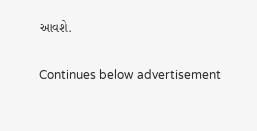આવશે.

Continues below advertisement